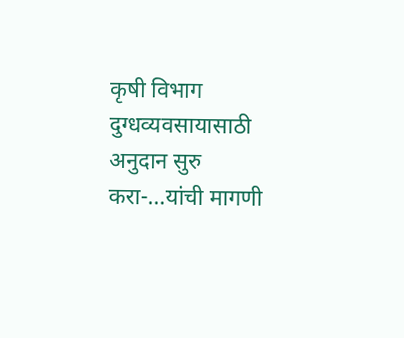कृषी विभाग
दुग्धव्यवसायासाठी अनुदान सुरु करा-…यांची मागणी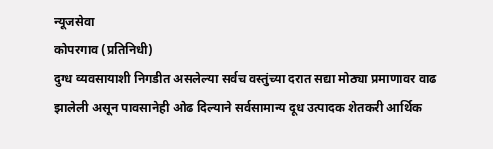न्यूजसेवा
कोपरगाव (प्रतिनिधी)
दुग्ध व्यवसायाशी निगडीत असलेल्या सर्वच वस्तुंच्या दरात सद्या मोठ्या प्रमाणावर वाढ झालेली असून पावसानेही ओढ दिल्याने सर्वसामान्य दूध उत्पादक शेतकरी आर्थिक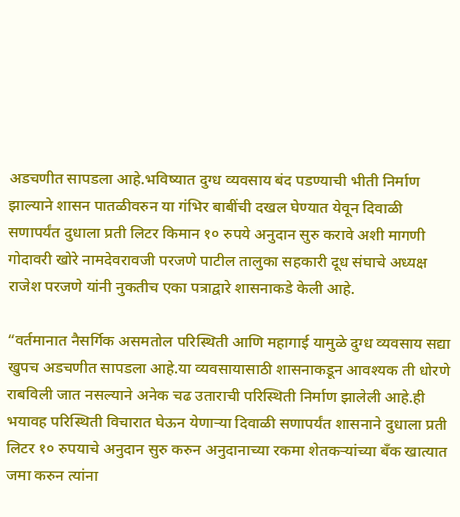अडचणीत सापडला आहे.भविष्यात दुग्ध व्यवसाय बंद पडण्याची भीती निर्माण झाल्याने शासन पातळीवरुन या गंभिर बाबींची दखल घेण्यात येवून दिवाळी सणापर्यंत दुधाला प्रती लिटर किमान १० रुपये अनुदान सुरु करावे अशी मागणी गोदावरी खोरे नामदेवरावजी परजणे पाटील तालुका सहकारी दूध संघाचे अध्यक्ष राजेश परजणे यांनी नुकतीच एका पत्राद्वारे शासनाकडे केली आहे.

“वर्तमानात नैसर्गिक असमतोल परिस्थिती आणि महागाई यामुळे दुग्ध व्यवसाय सद्या खुपच अडचणीत सापडला आहे.या व्यवसायासाठी शासनाकडून आवश्यक ती धोरणे राबविली जात नसल्याने अनेक चढ उताराची परिस्थिती निर्माण झालेली आहे.ही भयावह परिस्थिती विचारात घेऊन येणाऱ्या दिवाळी सणापर्यंत शासनाने दुधाला प्रती लिटर १० रुपयाचे अनुदान सुरु करुन अनुदानाच्या रकमा शेतकऱ्यांच्या बँक खात्यात जमा करुन त्यांना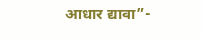आधार द्यावा”-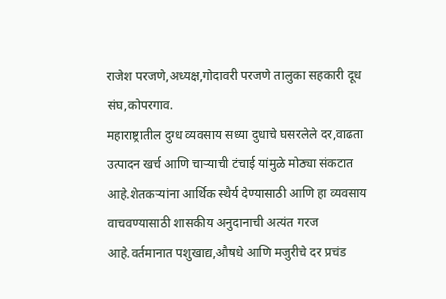राजेश परजणे,अध्यक्ष,गोदावरी परजणे तालुका सहकारी दूध संघ,कोपरगाव.
महाराष्ट्रातील दुग्ध व्यवसाय सध्या दुधाचे घसरलेले दर,वाढता उत्पादन खर्च आणि चाऱ्याची टंचाई यांमुळे मोठ्या संकटात आहे.शेतकऱ्यांना आर्थिक स्थैर्य देण्यासाठी आणि हा व्यवसाय वाचवण्यासाठी शासकीय अनुदानाची अत्यंत गरज आहे.वर्तमानात पशुखाद्य,औषधे आणि मजुरीचे दर प्रचंड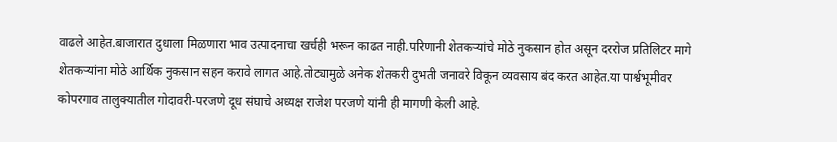वाढले आहेत.बाजारात दुधाला मिळणारा भाव उत्पादनाचा खर्चही भरून काढत नाही.परिणानी शेतकऱ्यांचे मोठे नुकसान होत असून दररोज प्रतिलिटर मागे शेतकऱ्यांना मोठे आर्थिक नुकसान सहन करावे लागत आहे.तोट्यामुळे अनेक शेतकरी दुभती जनावरे विकून व्यवसाय बंद करत आहेत.या पार्श्वभूमीवर कोपरगाव तालुक्यातील गोदावरी-परजणे दूध संघाचे अध्यक्ष राजेश परजणे यांनी ही मागणी केली आहे.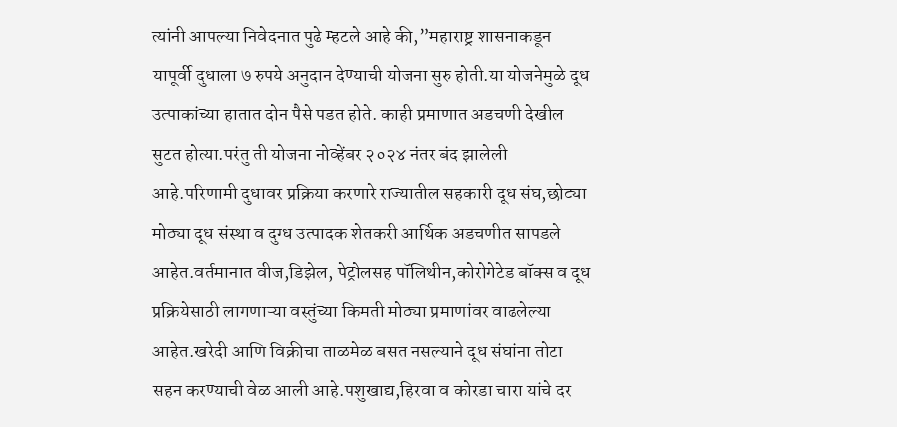त्यांनी आपल्या निवेदनात पुढे म्हटले आहे की,”महाराष्ट्र शासनाकडून यापूर्वी दुधाला ७ रुपये अनुदान देण्याची योजना सुरु होती.या योजनेमुळे दूध उत्पाकांच्या हातात दोन पैसे पडत होते. काही प्रमाणात अडचणी देखील सुटत होत्या.परंतु ती योजना नोव्हेंबर २०२४ नंतर बंद झालेली आहे.परिणामी दुधावर प्रक्रिया करणारे राज्यातील सहकारी दूध संघ,छोट्या मोठ्या दूध संस्था व दुग्ध उत्पादक शेतकरी आर्थिक अडचणीत सापडले आहेत.वर्तमानात वीज,डिझेल, पेट्रोलसह पॉलिथीन,कोरोगेटेड बॉक्स व दूध प्रक्रियेसाठी लागणाऱ्या वस्तुंच्या किमती मोठ्या प्रमाणांवर वाढलेल्या आहेत.खरेदी आणि विक्रीचा ताळमेळ बसत नसल्याने दूध संघांना तोटा सहन करण्याची वेळ आली आहे.पशुखाद्य,हिरवा व कोरडा चारा यांचे दर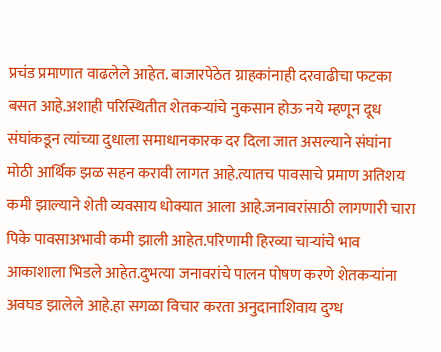प्रचंड प्रमाणात वाढलेले आहेत. बाजारपेठेत ग्राहकांनाही दरवाढीचा फटका बसत आहे.अशाही परिस्थितीत शेतकऱ्यांचे नुकसान होऊ नये म्हणून दूध संघांकडून त्यांच्या दुधाला समाधानकारक दर दिला जात असल्याने संघांना मोठी आर्थिक झळ सहन करावी लागत आहे.त्यातच पावसाचे प्रमाण अतिशय कमी झाल्याने शेती व्यवसाय धोक्यात आला आहे.जनावरांसाठी लागणारी चारा पिके पावसाअभावी कमी झाली आहेत.परिणामी हिरव्या चाऱ्यांचे भाव आकाशाला भिडले आहेत.दुभत्या जनावरांचे पालन पोषण करणे शेतकऱ्यांना अवघड झालेले आहे.हा सगळा विचार करता अनुदानाशिवाय दुग्ध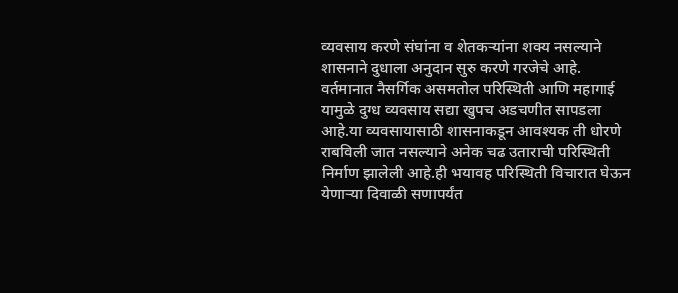व्यवसाय करणे संघांना व शेतकऱ्यांना शक्य नसल्याने शासनाने दुधाला अनुदान सुरु करणे गरजेचे आहे.
वर्तमानात नैसर्गिक असमतोल परिस्थिती आणि महागाई यामुळे दुग्ध व्यवसाय सद्या खुपच अडचणीत सापडला आहे.या व्यवसायासाठी शासनाकडून आवश्यक ती धोरणे राबविली जात नसल्याने अनेक चढ उताराची परिस्थिती निर्माण झालेली आहे.ही भयावह परिस्थिती विचारात घेऊन येणाऱ्या दिवाळी सणापर्यंत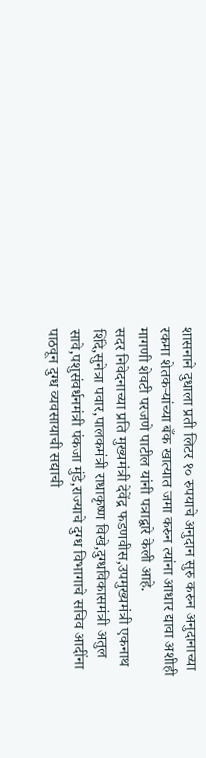शासनाने दुधाला प्रती लिटर १० रुपयाचे अनुदान सुरु करुन अनुदानाच्या रकमा शेतकऱ्यांच्या बँक खात्यात जमा करुन त्यांना आधार द्यावा अशीही मागणी शेवटी परजणे पाटील यांनी पत्राद्वारे केली आहे.
सदर निवेदनाच्या प्रति मुख्यमंत्री देवेंद्र फडणवीस,उपमुख्यमंत्री एकनाथ शिंदे,सुनेत्रा पवार,पालकमंत्री राधाकृष्ण विखे,दुग्धविकासमंत्री अतुल सावे,पशुसंवर्धनमंत्री पंकजा मुंडे,राज्याचे दुग्ध विभागाचे सचिव आदींना पाठवून दुग्ध व्यवसायाची सद्याची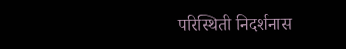परिस्थिती निदर्शनास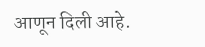आणून दिली आहे.